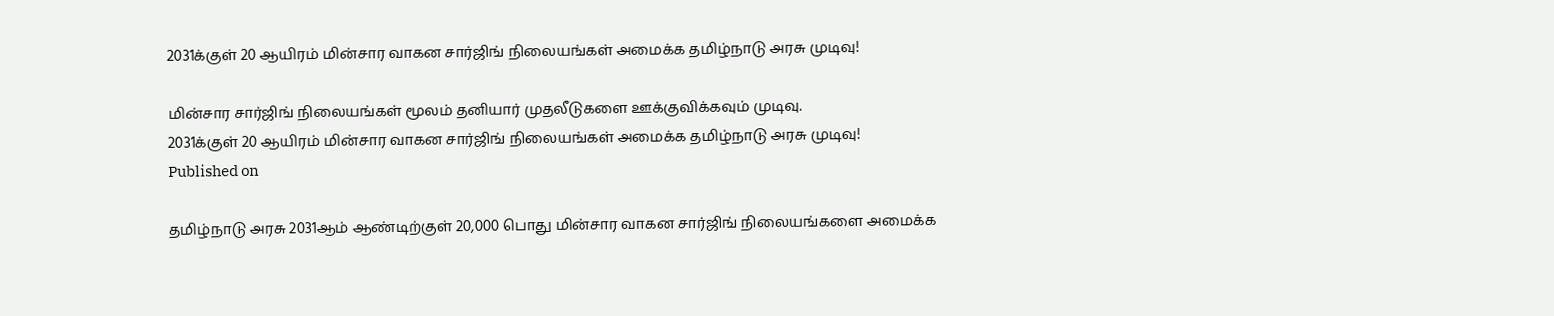2031க்குள் 20 ஆயிரம் மின்சார வாகன சார்ஜிங் நிலையங்கள் அமைக்க தமிழ்நாடு அரசு முடிவு!

மின்சார சார்ஜிங் நிலையங்கள் மூலம் தனியார் முதலீடுகளை ஊக்குவிக்கவும் முடிவு.
2031க்குள் 20 ஆயிரம் மின்சார வாகன சார்ஜிங் நிலையங்கள் அமைக்க தமிழ்நாடு அரசு முடிவு!
Published on

தமிழ்நாடு அரசு 2031ஆம் ஆண்டிற்குள் 20,000 பொது மின்சார வாகன சார்ஜிங் நிலையங்களை அமைக்க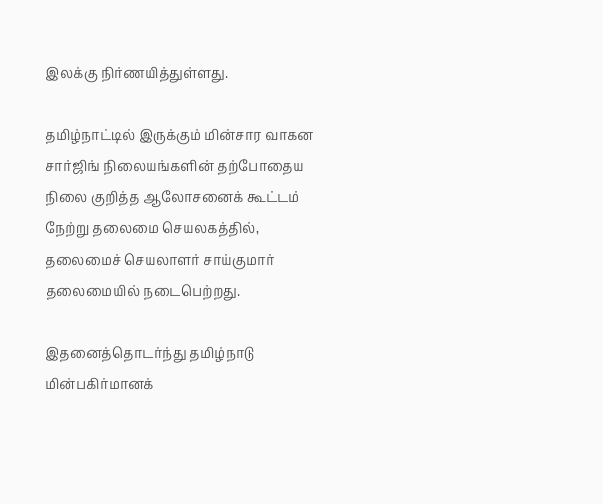இலக்கு நிர்ணயித்துள்ளது.

தமிழ்நாட்டில் இருக்கும் மின்சார வாகன சார்ஜிங் நிலையங்களின் தற்போதைய நிலை குறித்த ஆலோசனைக் கூட்டம் நேற்று தலைமை செயலகத்தில், தலைமைச் செயலாளர் சாய்குமார் தலைமையில் நடைபெற்றது.

இதனைத்தொடர்ந்து தமிழ்நாடு மின்பகிர்மானக்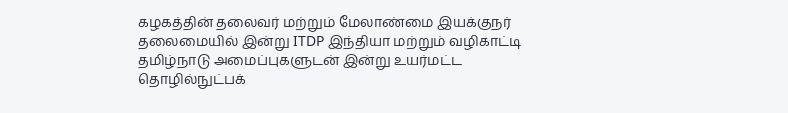கழகத்தின் தலைவர் மற்றும் மேலாண்மை இயக்குநர் தலைமையில் இன்று ITDP இந்தியா மற்றும் வழிகாட்டி தமிழ்நாடு அமைப்புகளுடன் இன்று உயர்மட்ட தொழில்நுட்பக்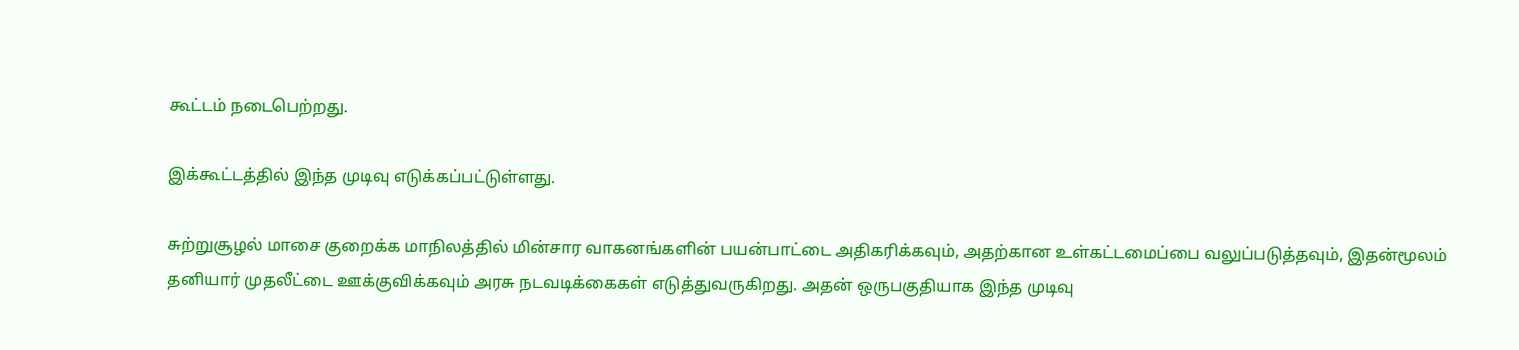கூட்டம் நடைபெற்றது.

இக்கூட்டத்தில் இந்த முடிவு எடுக்கப்பட்டுள்ளது.

சுற்றுசூழல் மாசை குறைக்க மாநிலத்தில் மின்சார வாகனங்களின் பயன்பாட்டை அதிகரிக்கவும், அதற்கான உள்கட்டமைப்பை வலுப்படுத்தவும், இதன்மூலம் தனியார் முதலீட்டை ஊக்குவிக்கவும் அரசு நடவடிக்கைகள் எடுத்துவருகிறது. அதன் ஒருபகுதியாக இந்த முடிவு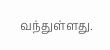வந்துள்ளது.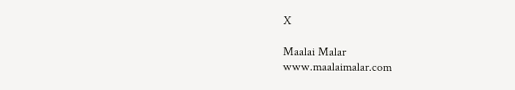X

Maalai Malar
www.maalaimalar.com